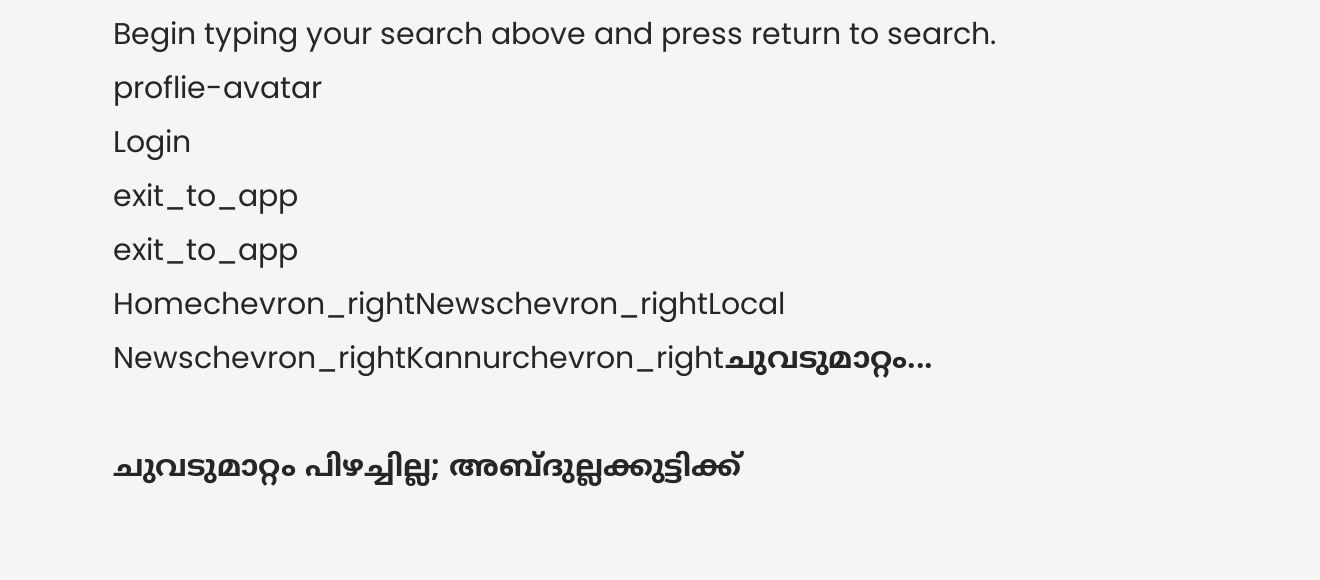Begin typing your search above and press return to search.
proflie-avatar
Login
exit_to_app
exit_to_app
Homechevron_rightNewschevron_rightLocal Newschevron_rightKannurchevron_rightചുവടുമാറ്റം...

ചുവടുമാറ്റം പിഴച്ചില്ല; അബ്ദുല്ലക്കുട്ടിക്ക്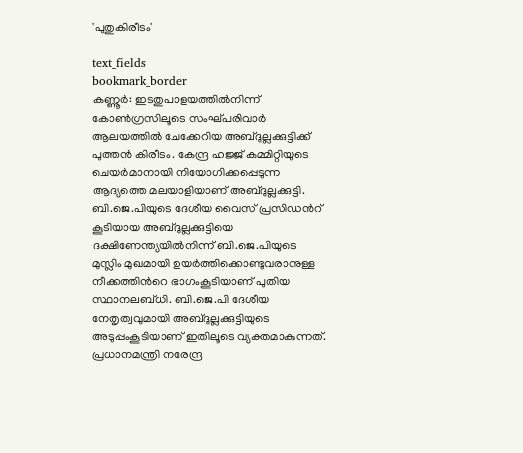'പുതുകിരീടം'

text_fields
bookmark_border
കണ്ണൂർ: ഇടതുപാളയത്തിൽനിന്ന് കോൺഗ്രസിലൂടെ സംഘ്പരിവാർ ആലയത്തിൽ ചേക്കേറിയ അബ്ദുല്ലക്കുട്ടിക്ക് പുത്തൻ കിരീടം. കേന്ദ്ര ഹജ്ജ് കമ്മിറ്റിയുടെ ചെയർമാനായി നിയോഗിക്കപ്പെടുന്ന ആദ്യത്തെ മലയാളിയാണ് അബ്ദുല്ലക്കുട്ടി. ബി.ജെ.പിയുടെ ദേശീയ വൈസ് പ്രസിഡന്‍റ് കൂടിയായ അബ്ദുല്ലക്കുട്ടിയെ ദക്ഷിണേന്ത്യയിൽനിന്ന് ബി.ജെ.പിയുടെ മുസ്ലിം മുഖമായി ഉയർത്തിക്കൊണ്ടുവരാനുള്ള നീക്കത്തിന്‍റെ ഭാഗംകൂടിയാണ് പുതിയ സ്ഥാനലബ്ധി. ബി.ജെ.പി ദേശീയ നേതൃത്വവുമായി അബ്ദുല്ലക്കുട്ടിയുടെ അടുപ്പംകൂടിയാണ് ഇതിലൂടെ വ്യക്തമാകുന്നത്. പ്രധാനമന്ത്രി നരേന്ദ്ര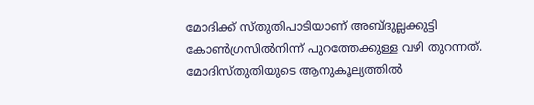മോദിക്ക് സ്തുതിപാടിയാണ് അബ്ദുല്ലക്കുട്ടി കോൺഗ്രസിൽനിന്ന് പുറത്തേക്കുള്ള വഴി തുറന്നത്. മോദിസ്തുതിയുടെ ആനുകൂല്യത്തിൽ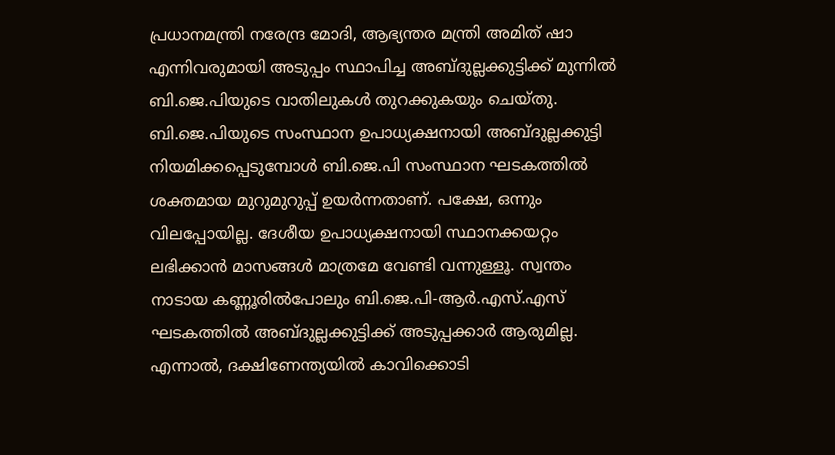പ്രധാനമന്ത്രി നരേന്ദ്ര മോദി, ആഭ്യന്തര മന്ത്രി അമിത് ഷാ എന്നിവരുമായി അടുപ്പം സ്ഥാപിച്ച അബ്ദുല്ലക്കുട്ടിക്ക് മുന്നിൽ ബി.ജെ.പിയുടെ വാതിലുകൾ തുറക്കുകയും ചെയ്തു. ബി.ജെ.പിയുടെ സംസ്ഥാന ഉപാധ്യക്ഷനായി അബ്ദുല്ലക്കുട്ടി നിയമിക്കപ്പെടുമ്പോൾ ബി.ജെ.പി സംസ്ഥാന ഘടകത്തിൽ ശക്തമായ മുറുമുറുപ്പ് ഉയർന്നതാണ്. പക്ഷേ, ഒന്നും വിലപ്പോയില്ല. ദേശീയ ഉപാധ്യക്ഷനായി സ്ഥാനക്കയറ്റം ലഭിക്കാൻ മാസങ്ങൾ മാത്രമേ വേണ്ടി വന്നുള്ളൂ. സ്വന്തം നാടായ കണ്ണൂരിൽപോലും ബി.ജെ.പി-ആർ.എസ്.എസ് ഘടകത്തിൽ അബ്ദുല്ലക്കുട്ടിക്ക് അടുപ്പക്കാർ ആരുമില്ല. എന്നാൽ, ദക്ഷിണേന്ത്യയിൽ കാവിക്കൊടി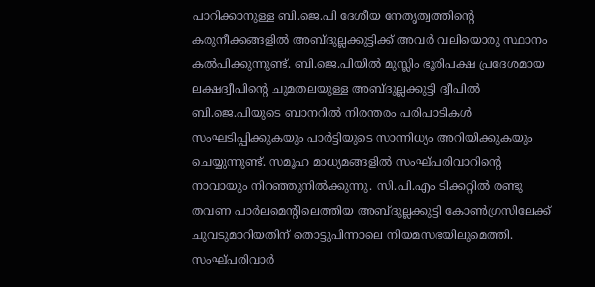പാറിക്കാനുള്ള ബി.ജെ.പി ദേശീയ നേതൃത്വത്തിന്‍റെ കരുനീക്കങ്ങളിൽ അബ്ദുല്ലക്കുട്ടിക്ക് അവർ വലിയൊരു സ്ഥാനം കൽപിക്കുന്നുണ്ട്. ബി.ജെ.പിയിൽ മുസ്ലിം ഭൂരിപക്ഷ പ്രദേശമായ ലക്ഷദ്വീപിന്‍റെ ചുമതലയുള്ള അബ്ദുല്ലക്കുട്ടി ദ്വീപിൽ ബി.ജെ.പിയുടെ ബാനറിൽ നിരന്തരം പരിപാടികൾ സംഘടിപ്പിക്കുകയും പാർട്ടിയുടെ സാന്നിധ്യം അറിയിക്കുകയും ചെയ്യുന്നുണ്ട്. സമൂഹ മാധ്യമങ്ങളിൽ സംഘ്പരിവാറിന്‍റെ നാവായും നിറഞ്ഞുനിൽക്കുന്നു. സി.പി.എം ടിക്കറ്റിൽ രണ്ടു തവണ പാർലമെന്‍റിലെത്തിയ അബ്ദുല്ലക്കുട്ടി കോൺഗ്രസിലേക്ക് ചുവടുമാറിയതിന് തൊട്ടുപിന്നാലെ നിയമസഭയിലുമെത്തി. സംഘ്പരിവാർ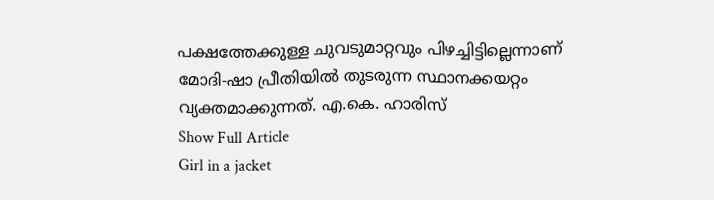പക്ഷത്തേക്കുള്ള ചുവടുമാറ്റവും പിഴച്ചിട്ടില്ലെന്നാണ് മോദി-ഷാ പ്രീതിയിൽ തുടരുന്ന സ്ഥാനക്കയറ്റം വ്യക്തമാക്കുന്നത്. എ.കെ. ഹാരിസ്
Show Full Article
Girl in a jacket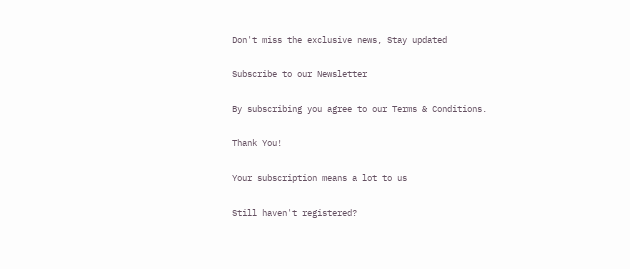Don't miss the exclusive news, Stay updated

Subscribe to our Newsletter

By subscribing you agree to our Terms & Conditions.

Thank You!

Your subscription means a lot to us

Still haven't registered?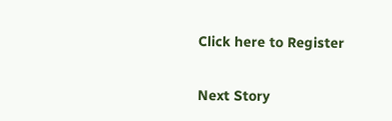Click here to Register

Next Story